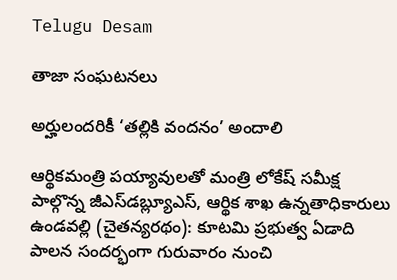Telugu Desam

తాజా సంఘటనలు

అర్హులందరికీ ‘తల్లికి వందనం’ అందాలి

ఆర్థికమంత్రి పయ్యావులతో మంత్రి లోకేష్‌ సమీక్ష పాల్గొన్న జీఎస్‌డబ్ల్యూఎస్‌, ఆర్థిక శాఖ ఉన్నతాధికారులు ఉండవల్లి (చైతన్యరథం): కూటమి ప్రభుత్వ ఏడాది పాలన సందర్భంగా గురువారం నుంచి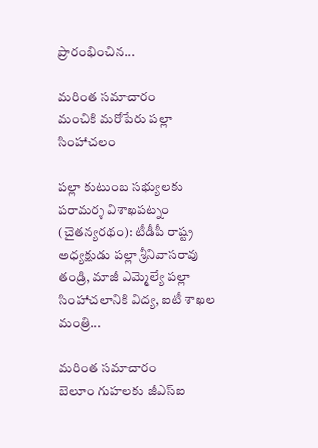ప్రారంభించిన...

మరింత సమాచారం
మంచికి మరోపేరు పల్లా సింహాచలం

పల్లా కుటుంబ సభ్యులకు పరామర్శ విశాఖపట్నం (చైతన్యరథం): టీడీపీ రాష్ట్ర అధ్యక్షుడు పల్లా శ్రీనివాసరావు తండ్రి, మాజీ ఎమ్మెల్యే పల్లా సింహాచలానికి విద్య, ఐటీ శాఖల మంత్రి...

మరింత సమాచారం
బెలూం గుహలకు జీఎస్‌ఐ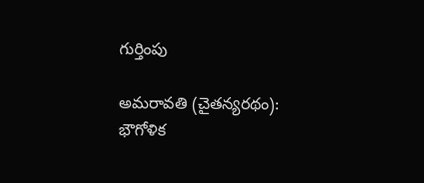గుర్తింపు

అమరావతి (చైతన్యరథం): భౌగోళిక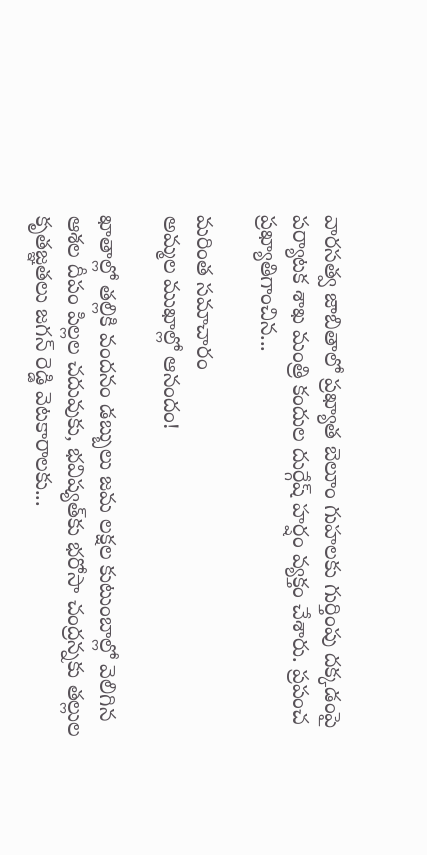వారసత్వ జాబితాలో ప్రఖ్యాత బెలూం గుహలకు గుర్తింపు దక్కడంపై పర్యాటక శాఖ మంత్రి కందుల దుర్గేష్‌ హర్షం వ్యక్తం చేశారు. ప్రపంచ ప్రఖ్యాతిగాంచిన...

మరింత సమాచారం
అమ్మల ముఖాల్లో ఆనందం!

ఖాతాల్లో తల్లికి వందనం డబ్బులు జమ లక్షల కుటుంబాల్లో వెలిగిన ఆశల దీపం పిల్లల చదువుకు, భవిష్యత్‌కు భరోసా చంద్రన్నకు తల్లుల కృతజ్ఞతలు జగన్‌ రెడ్డి వెటకారాలకు...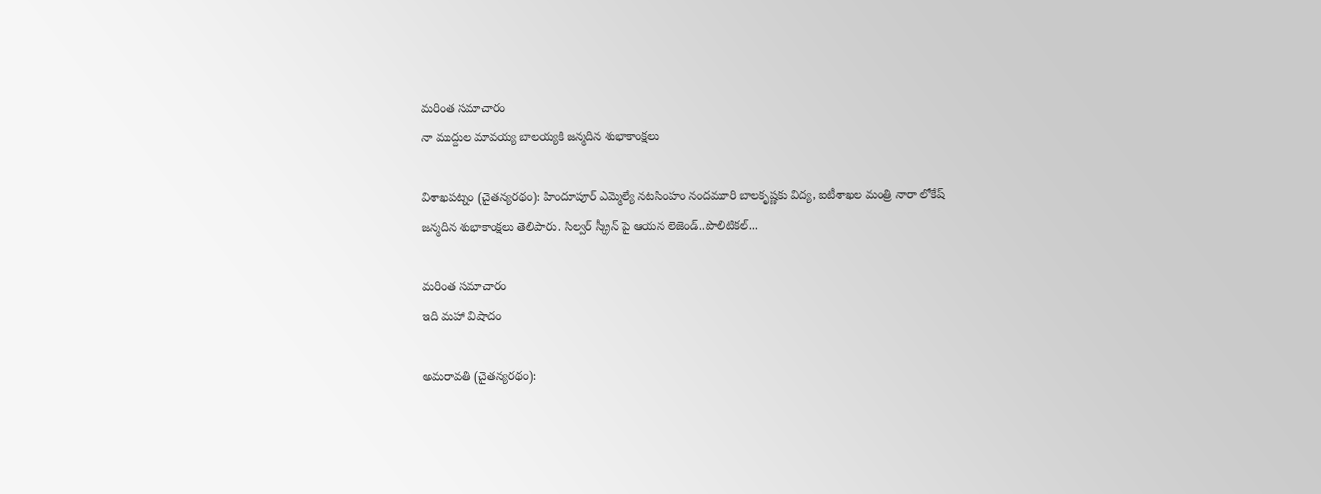మరింత సమాచారం
నా ముద్దుల మావయ్య బాలయ్యకి జన్మదిన శుభాకాంక్షలు

విశాఖపట్నం (చైతన్యరథం): హిందూపూర్‌ ఎమ్మెల్యే నటసింహం నందమూరి బాలకృష్ణకు విద్య, ఐటీశాఖల మంత్రి నారా లోకేష్‌ జన్మదిన శుభాకాంక్షలు తెలిపారు. సిల్వర్‌ స్క్రీన్‌ పై ఆయన లెజెండ్‌..పొలిటికల్‌...

మరింత సమాచారం
ఇది మహా విషాదం

అమరావతి (చైతన్యరథం):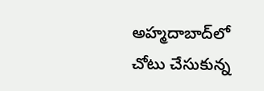అహ్మదాబాద్‌లో చోటు చేసుకున్న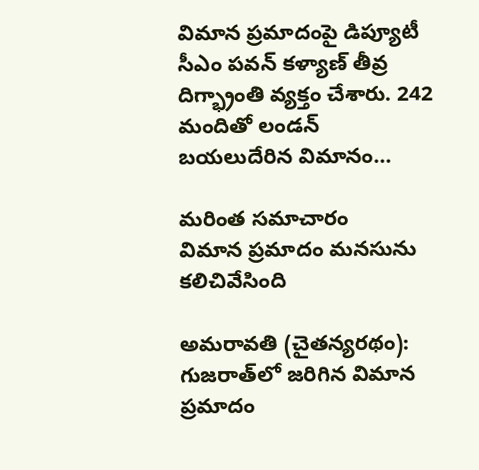విమాన ప్రమాదంపై డిప్యూటీ సీఎం పవన్‌ కళ్యాణ్‌ తీవ్ర దిగ్భ్రాంతి వ్యక్తం చేశారు. 242 మందితో లండన్‌ బయలుదేరిన విమానం...

మరింత సమాచారం
విమాన ప్రమాదం మనసును కలిచివేసింది

అమరావతి (చైతన్యరథం): గుజరాత్‌లో జరిగిన విమాన ప్రమాదం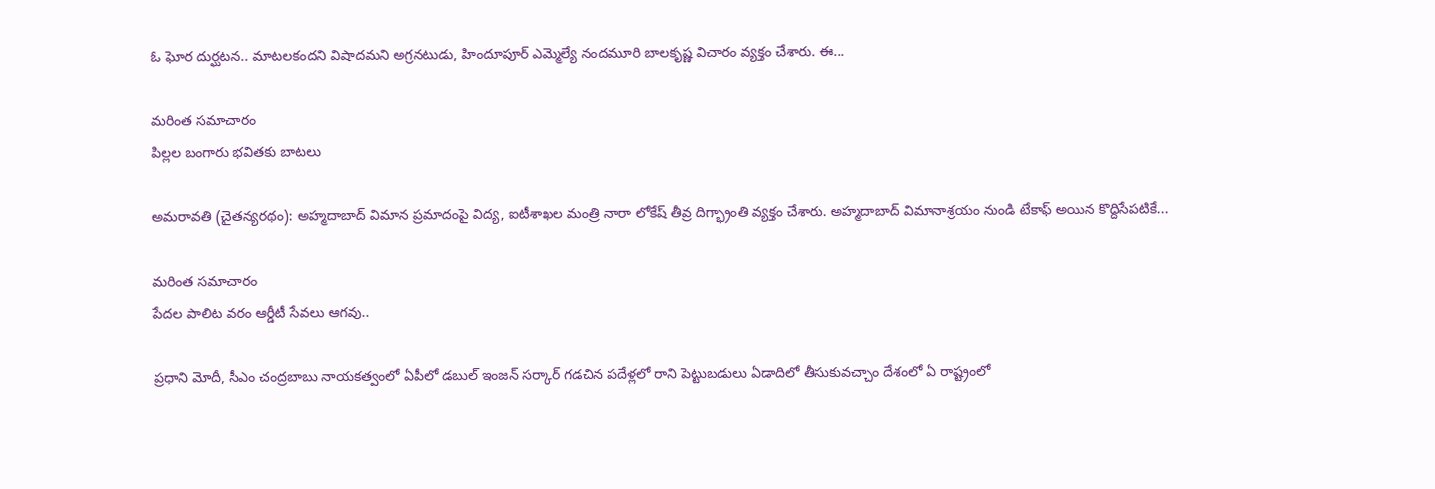ఓ ఘోర దుర్ఘటన.. మాటలకందని విషాదమని అగ్రనటుడు, హిందూపూర్‌ ఎమ్మెల్యే నందమూరి బాలకృష్ణ విచారం వ్యక్తం చేశారు. ఈ...

మరింత సమాచారం
పిల్లల బంగారు భవితకు బాటలు

అమరావతి (చైతన్యరథం): అహ్మదాబాద్‌ విమాన ప్రమాదంపై విద్య, ఐటీశాఖల మంత్రి నారా లోకేష్‌ తీవ్ర దిగ్భ్రాంతి వ్యక్తం చేశారు. అహ్మదాబాద్‌ విమానాశ్రయం నుండి టేకాఫ్‌ అయిన కొద్దిసేపటికే...

మరింత సమాచారం
పేదల పాలిట వరం ఆర్డీటీ సేవలు ఆగవు..

ప్రధాని మోదీ, సీఎం చంద్రబాబు నాయకత్వంలో ఏపీలో డబుల్‌ ఇంజన్‌ సర్కార్‌ గడచిన పదేళ్లలో రాని పెట్టుబడులు ఏడాదిలో తీసుకువచ్చాం దేశంలో ఏ రాష్ట్రంలో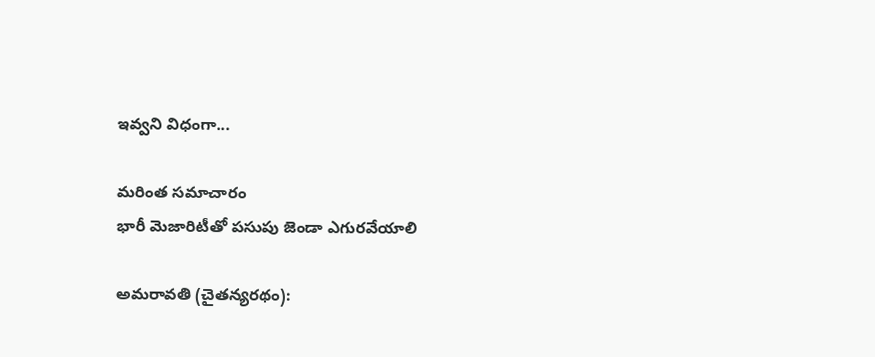ఇవ్వని విధంగా...

మరింత సమాచారం
భారీ మెజారిటీతో పసుపు జెండా ఎగురవేయాలి

అమరావతి (చైతన్యరథం):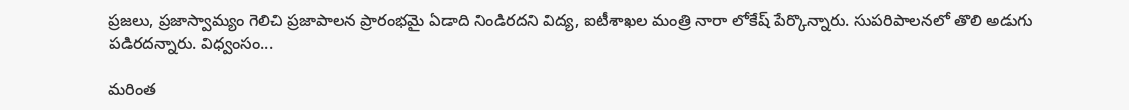ప్రజలు, ప్రజాస్వామ్యం గెలిచి ప్రజాపాలన ప్రారంభమై ఏడాది నిండిరదని విద్య, ఐటీశాఖల మంత్రి నారా లోకేష్‌ పేర్కొన్నారు. సుపరిపాలనలో తొలి అడుగు పడిరదన్నారు. విధ్వంసం...

మరింత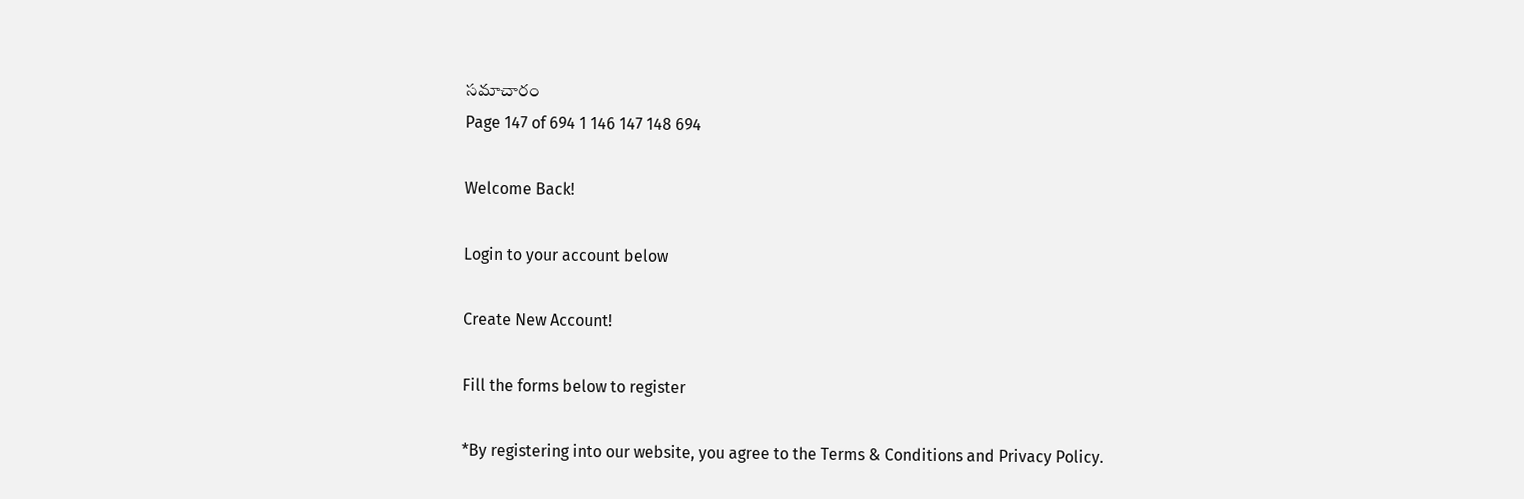సమాచారం
Page 147 of 694 1 146 147 148 694

Welcome Back!

Login to your account below

Create New Account!

Fill the forms below to register

*By registering into our website, you agree to the Terms & Conditions and Privacy Policy.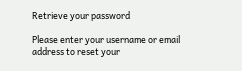Retrieve your password

Please enter your username or email address to reset your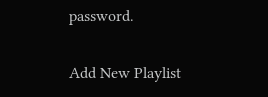password.

Add New Playlist